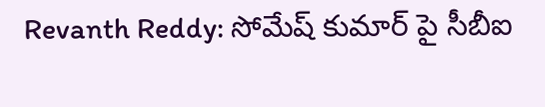Revanth Reddy: సోమేష్ కుమార్ పై సీబీఐ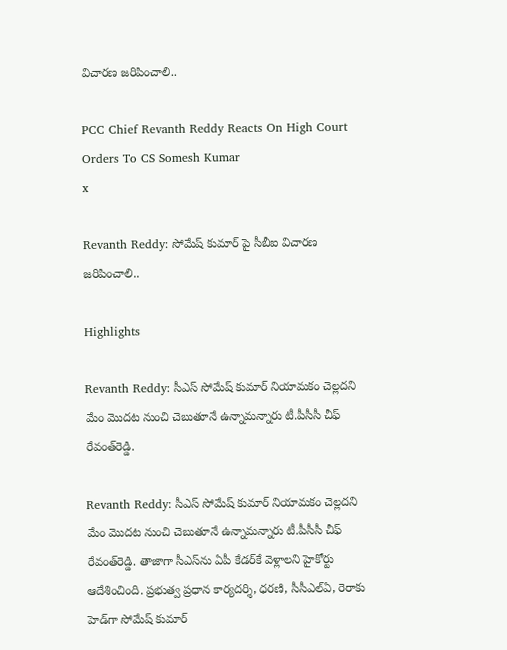విచారణ జరిపించాలి..

PCC Chief Revanth Reddy Reacts On High Court Orders To CS Somesh Kumar
x

Revanth Reddy: సోమేష్ కుమార్ పై సీబీఐ విచారణ జరిపించాలి..

Highlights

Revanth Reddy: సీఎస్‌ సోమేష్‌ కుమార్‌ నియామకం చెల్లదని మేం మొదట నుంచి చెబుతూనే ఉన్నామన్నారు టీ.పీసీసీ చీఫ్‌ రేవంత్‌రెడ్డి.

Revanth Reddy: సీఎస్‌ సోమేష్‌ కుమార్‌ నియామకం చెల్లదని మేం మొదట నుంచి చెబుతూనే ఉన్నామన్నారు టీ.పీసీసీ చీఫ్‌ రేవంత్‌రెడ్డి. తాజాగా సీఎస్‌ను ఏపీ కేడర్‌కే వెళ్లాలని హైకోర్టు ఆదేశించింది. ప్రభుత్వ ప్రధాన కార్యదర్శి, ధరణి, సీసీఎల్‌ఏ, రెరాకు హెడ్‌గా సోమేష్‌ కుమార్‌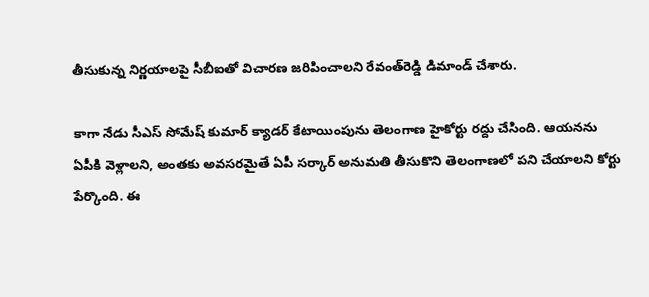తీసుకున్న నిర్ణయాలపై సీబీఐతో విచారణ జరిపించాలని రేవంత్‌రెడ్డి డిమాండ్‌ చేశారు.

కాగా నేడు సీఎస్ సోమేష్ కుమార్ క్యాడర్ కేటాయింపును తెలంగాణ హైకోర్టు రద్దు చేసింది. ఆయనను ఏపీకి వెళ్లాలని, అంతకు అవసరమైతే ఏపీ సర్కార్ అనుమతి తీసుకొని తెలంగాణలో పని చేయాలని కోర్టు పేర్కొంది. ఈ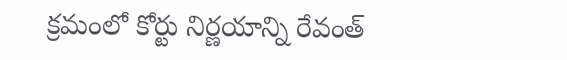క్రమంలో కోర్టు నిర్ణయాన్ని రేవంత్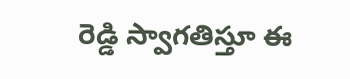రెడ్డి స్వాగతిస్తూ ఈ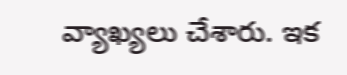వ్యాఖ్యలు చేశారు. ఇక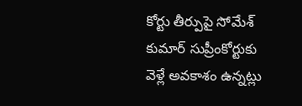కోర్టు తీర్పుపై సోమేశ్ కుమార్ సుప్రీంకోర్టుకు వెళ్లే అవకాశం ఉన్నట్లు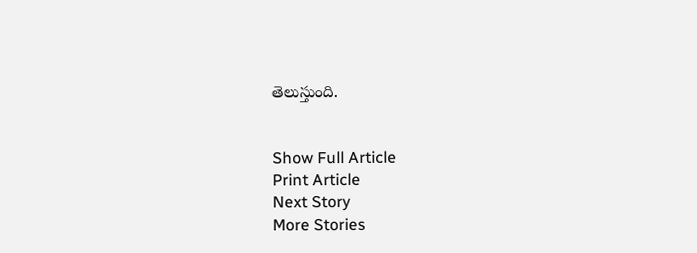తెలుస్తుంది.


Show Full Article
Print Article
Next Story
More Stories